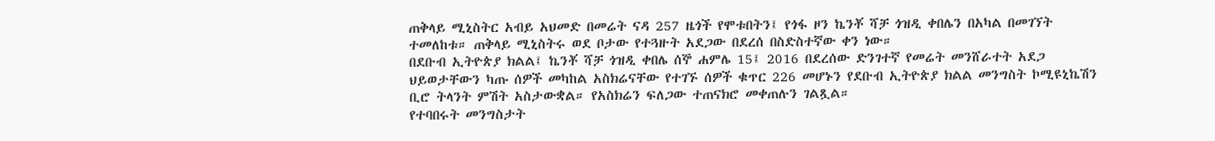ጠቅላይ ሚኒስትር አብይ አህመድ በመሬት ናዳ 257 ዜጎች የሞቱበትን፤ የጎፋ ዞን ኬንቾ ሻቻ ጎዝዲ ቀበሌን በአካል በመገኘት ተመለከቱ። ጠቅላይ ሚኒስትሩ ወደ ቦታው የተጓዙት አደጋው በደረሰ በስድስተኛው ቀን ነው።
በደቡብ ኢትዮጵያ ክልል፤ ኬንቾ ሻቻ ጎዝዲ ቀበሌ ሰኞ ሐምሌ 15፤ 2016 በደረሰው ድንገተኛ የመሬት መንሸራተት አደጋ ህይወታቸውን ካጡ ሰዎች መካከል አስክሬናቸው የተገኙ ሰዎች ቁጥር 226 መሆኑን የደቡብ ኢትዮጵያ ክልል መንግስት ኮሚዩኒኬሽን ቢሮ ትላንት ምሽት አስታውቋል። የአስክሬን ፍለጋው ተጠናክሮ መቀጠሉን ገልጿል።
የተባበሩት መንግስታት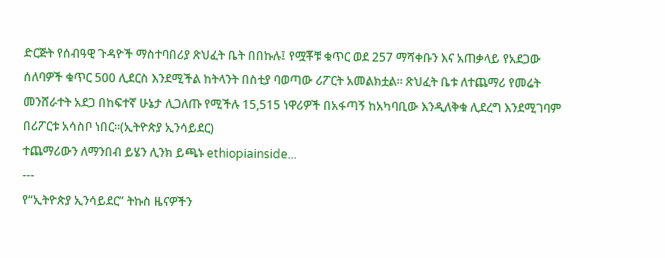ድርጅት የሰብዓዊ ጉዳዮች ማስተባበሪያ ጽህፈት ቤት በበኩሉ፤ የሟቾቹ ቁጥር ወደ 257 ማሻቀቡን እና አጠቃላይ የአደጋው ሰለባዎች ቁጥር 500 ሊደርስ እንደሚችል ከትላንት በስቲያ ባወጣው ሪፖርት አመልክቷል። ጽህፈት ቤቱ ለተጨማሪ የመሬት መንሸራተት አደጋ በከፍተኛ ሁኔታ ሊጋለጡ የሚችሉ 15,515 ነዋሪዎች በአፋጣኝ ከአካባቢው እንዲለቅቁ ሊደረግ እንደሚገባም በሪፖርቱ አሳስቦ ነበር።(ኢትዮጵያ ኢንሳይደር)
ተጨማሪውን ለማንበብ ይሄን ሊንክ ይጫኑ ethiopiainside...
---
የ“ኢትዮጵያ ኢንሳይደር” ትኩስ ዜናዎችን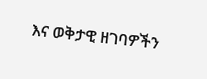እና ወቅታዊ ዘገባዎችን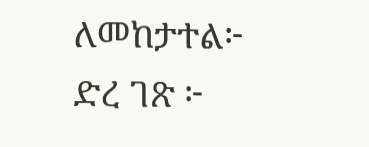ለመከታተል፦
ድረ ገጽ ፦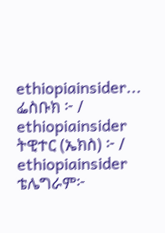ethiopiainsider...
ፌስቡክ ፦ / ethiopiainsider
ትዊተር (ኤክስ) ፦ / ethiopiainsider
ቴሌግራም፦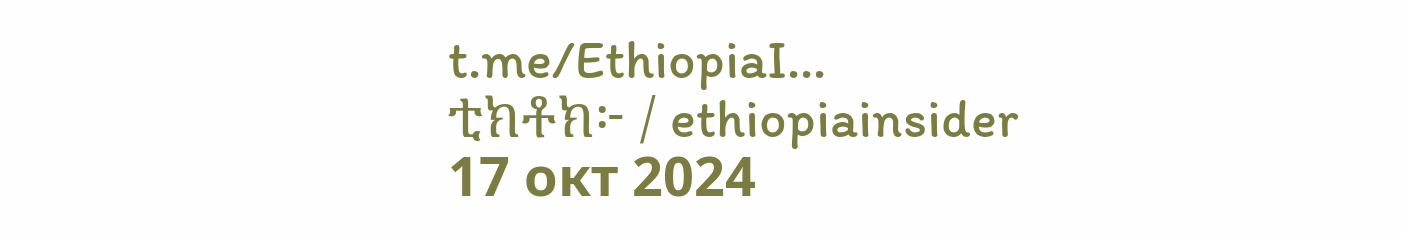t.me/EthiopiaI...
ቲክቶክ፦ / ethiopiainsider
17 окт 2024